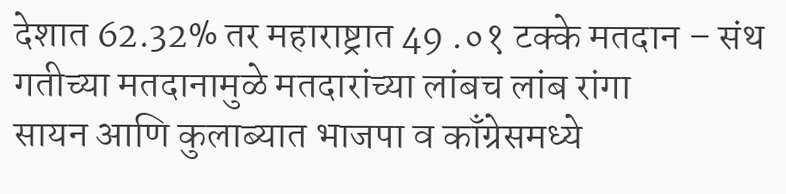देशात 62.32% तर महाराष्ट्रात 49 .०१ टक्के मतदान – संथ गतीच्या मतदानामुळे मतदारांच्या लांबच लांब रांगा
सायन आणि कुलाब्यात भाजपा व काँग्रेसमध्ये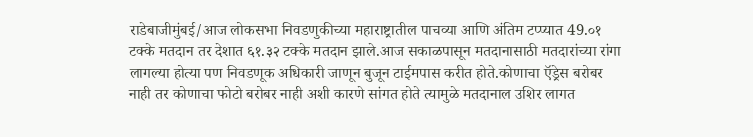राडेबाजीमुंबई/आज लोकसभा निवडणुकीच्या महाराष्ट्रातील पाचव्या आणि अंतिम टप्प्यात 49.०१ टक्के मतदान तर देशात ६१.३२ टक्के मतदान झाले.आज सकाळपासून मतदानासाठी मतदारांच्या रांगा लागल्या होत्या पण निवडणूक अधिकारी जाणून बुजून टाईमपास करीत होते.कोणाचा ऍड्रेस बरोबर नाही तर कोणाचा फोटो बरोबर नाही अशी कारणे सांगत होते त्यामुळे मतदानाल उशिर लागत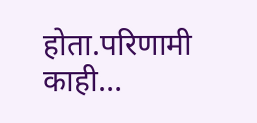होता.परिणामी काही…